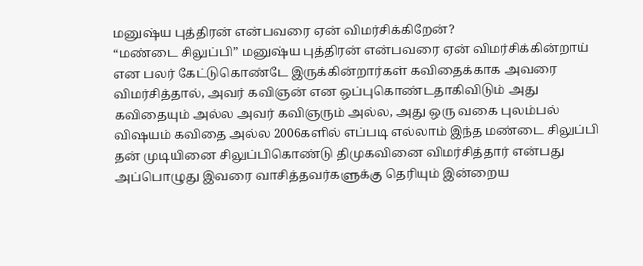மனுஷ்ய புத்திரன் என்பவரை ஏன் விமர்சிக்கிறேன்?
“மண்டை சிலுப்பி” மனுஷ்ய புத்திரன் என்பவரை ஏன் விமர்சிக்கின்றாய் என பலர் கேட்டுகொண்டே இருக்கின்றார்கள் கவிதைக்காக அவரை விமர்சித்தால், அவர் கவிஞன் என ஒப்புகொண்டதாகிவிடும் அது கவிதையும் அல்ல அவர் கவிஞரும் அல்ல, அது ஒரு வகை புலம்பல் விஷயம் கவிதை அல்ல 2006களில் எப்படி எல்லாம் இந்த மண்டை சிலுப்பி தன் முடியினை சிலுப்பிகொண்டு திமுகவினை விமர்சித்தார் என்பது அப்பொழுது இவரை வாசித்தவர்களுக்கு தெரியும் இன்றைய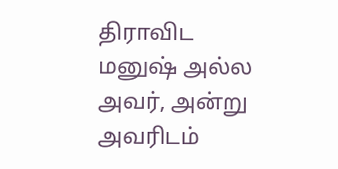திராவிட மனுஷ் அல்ல அவர், அன்று அவரிடம்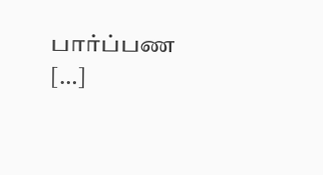பார்ப்பண […]